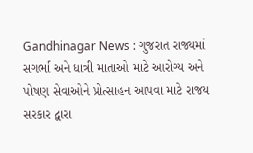Gandhinagar News : ગુજરાત રાજ્યમાં સગર્ભા અને ધાત્રી માતાઓ માટે આરોગ્ય અને પોષણ સેવાઓને પ્રોત્સાહન આપવા માટે રાજય સરકાર દ્વારા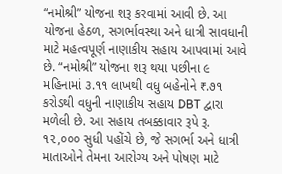“નમોશ્રી” યોજના શરૂ કરવામાં આવી છે. આ યોજના હેઠળ, સગર્ભાવસ્થા અને ધાત્રી સાવધાની માટે મહત્વપૂર્ણ નાણાકીય સહાય આપવામાં આવે છે. “નમોશ્રી” યોજના શરૂ થયા પછીના ૯ મહિનામાં ૩.૧૧ લાખથી વધુ બહેનોને ₹.૭૧ કરોડથી વધુની નાણાકીય સહાય DBT દ્વારા મળેલી છે. આ સહાય તબક્કાવાર રૂપે રૂ. ૧૨,૦૦૦ સુધી પહોંચે છે, જે સગર્ભા અને ધાત્રી માતાઓને તેમના આરોગ્ય અને પોષણ માટે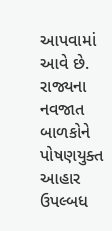આપવામાં આવે છે.
રાજ્યના નવજાત બાળકોને પોષણયુક્ત આહાર ઉપલ્બધ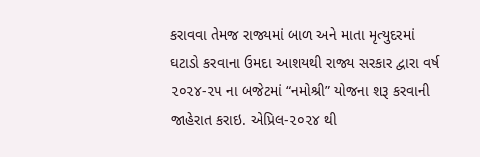કરાવવા તેમજ રાજ્યમાં બાળ અને માતા મૃત્યુદરમાં ઘટાડો કરવાના ઉમદા આશયથી રાજ્ય સરકાર દ્વારા વર્ષ ૨૦૨૪-૨૫ ના બજેટમાં “નમોશ્રી” યોજના શરૂ કરવાની જાહેરાત કરાઇ. એપ્રિલ-૨૦૨૪ થી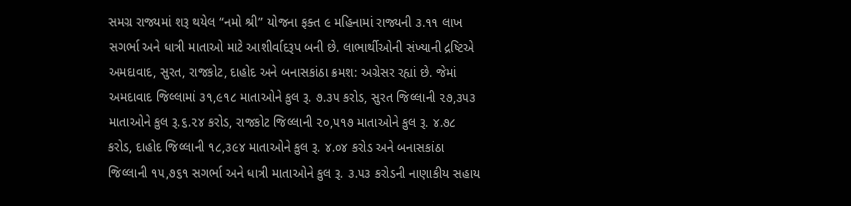સમગ્ર રાજ્યમાં શરૂ થયેલ “નમો શ્રી” યોજના ફક્ત ૯ મહિનામાં રાજ્યની ૩.૧૧ લાખ સગર્ભા અને ધાત્રી માતાઓ માટે આશીર્વાદરૂપ બની છે. લાભાર્થીઓની સંખ્યાની દ્રષ્ટિએ અમદાવાદ, સુરત, રાજકોટ, દાહોદ અને બનાસકાંઠા ક્રમશ: અગ્રેસર રહ્યાં છે. જેમાં અમદાવાદ જિલ્લામાં ૩૧,૯૧૮ માતાઓને કુલ રૂ. ૭.૩૫ કરોડ, સુરત જિલ્લાની ૨૭,૩૫૩ માતાઓને કુલ રૂ.૬.૨૪ કરોડ, રાજકોટ જિલ્લાની ૨૦,૫૧૭ માતાઓને કુલ રૂ. ૪.૭૮ કરોડ, દાહોદ જિલ્લાની ૧૮,૩૯૪ માતાઓને કુલ રૂ. ૪.૦૪ કરોડ અને બનાસકાંઠા જિલ્લાની ૧૫,૭૬૧ સગર્ભા અને ધાત્રી માતાઓને કુલ રૂ. ૩.૫૩ કરોડની નાણાકીય સહાય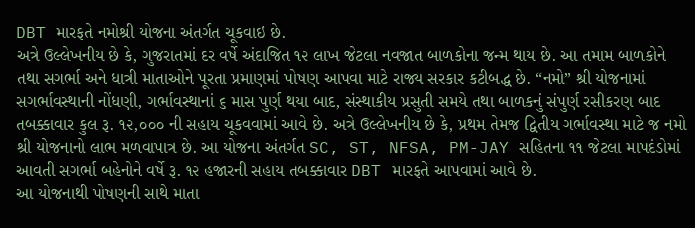DBT મારફતે નમોશ્રી યોજના અંતર્ગત ચૂકવાઇ છે.
અત્રે ઉલ્લેખનીય છે કે, ગુજરાતમાં દર વર્ષે અંદાજિત ૧૨ લાખ જેટલા નવજાત બાળકોના જન્મ થાય છે. આ તમામ બાળકોને તથા સગર્ભા અને ધાત્રી માતાઓને પૂરતા પ્રમાણમાં પોષણ આપવા માટે રાજ્ય સરકાર કટીબદ્ધ છે. “નમો” શ્રી યોજનામાં સગર્ભાવસ્થાની નોંધણી, ગર્ભાવસ્થાનાં ૬ માસ પુર્ણ થયા બાદ, સંસ્થાકીય પ્રસુતી સમયે તથા બાળકનું સંપુર્ણ રસીકરણ બાદ તબક્કાવાર કુલ રૂ. ૧૨,૦૦૦ ની સહાય ચૂકવવામાં આવે છે. અત્રે ઉલ્લેખનીય છે કે, પ્રથમ તેમજ દ્વિતીય ગર્ભાવસ્થા માટે જ નમો શ્રી યોજનાનો લાભ મળવાપાત્ર છે. આ યોજના અંતર્ગત SC, ST, NFSA, PM-JAY સહિતના ૧૧ જેટલા માપદંડોમાં આવતી સગર્ભા બહેનોને વર્ષે રૂ. ૧૨ હજારની સહાય તબક્કાવાર DBT મારફતે આપવામાં આવે છે.
આ યોજનાથી પોષણની સાથે માતા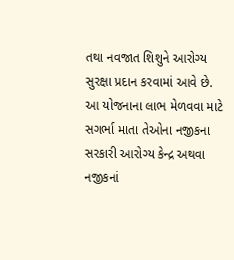તથા નવજાત શિશુને આરોગ્ય સુરક્ષા પ્રદાન કરવામાં આવે છે. આ યોજનાના લાભ મેળવવા માટે સગર્ભા માતા તેઓના નજીકના સરકારી આરોગ્ય કેન્દ્ર અથવા નજીકનાં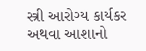સ્ત્રી આરોગ્ય કાર્યકર અથવા આશાનો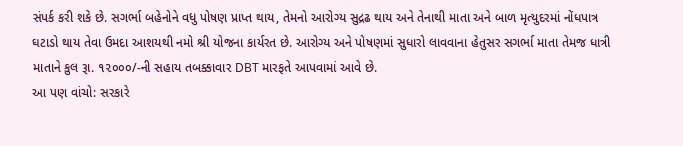સંપર્ક કરી શકે છે. સગર્ભા બહેનોને વધુ પોષણ પ્રાપ્ત થાય, તેમનો આરોગ્ય સુદ્રઢ થાય અને તેનાથી માતા અને બાળ મૃત્યુદરમાં નોંધપાત્ર ઘટાડો થાય તેવા ઉમદા આશયથી નમો શ્રી યોજના કાર્યરત છે. આરોગ્ય અને પોષણમાં સુધારો લાવવાના હેતુસર સગર્ભા માતા તેમજ ધાત્રી માતાને કુલ રૂા. ૧૨૦૦૦/-ની સહાય તબક્કાવાર DBT મારફતે આપવામાં આવે છે.
આ પણ વાંચો: સરકારે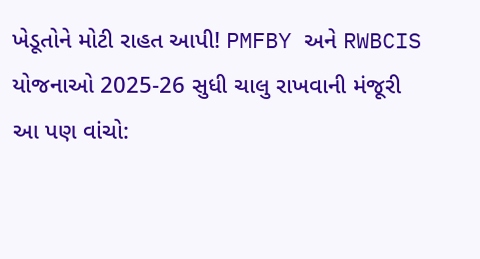ખેડૂતોને મોટી રાહત આપી! PMFBY અને RWBCIS યોજનાઓ 2025-26 સુધી ચાલુ રાખવાની મંજૂરી
આ પણ વાંચો: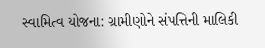સ્વામિત્વ યોજના: ગ્રામીણોને સંપત્તિની માલિકી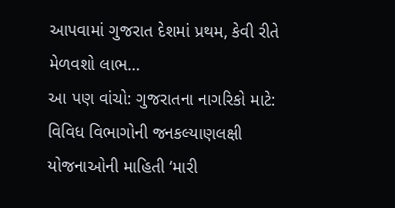આપવામાં ગુજરાત દેશમાં પ્રથમ, કેવી રીતે મેળવશો લાભ…
આ પણ વાંચો: ગુજરાતના નાગરિકો માટે: વિવિધ વિભાગોની જનકલ્યાણલક્ષી યોજનાઓની માહિતી ‘મારી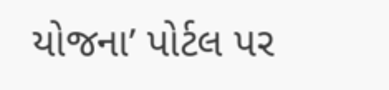યોજના’ પોર્ટલ પર